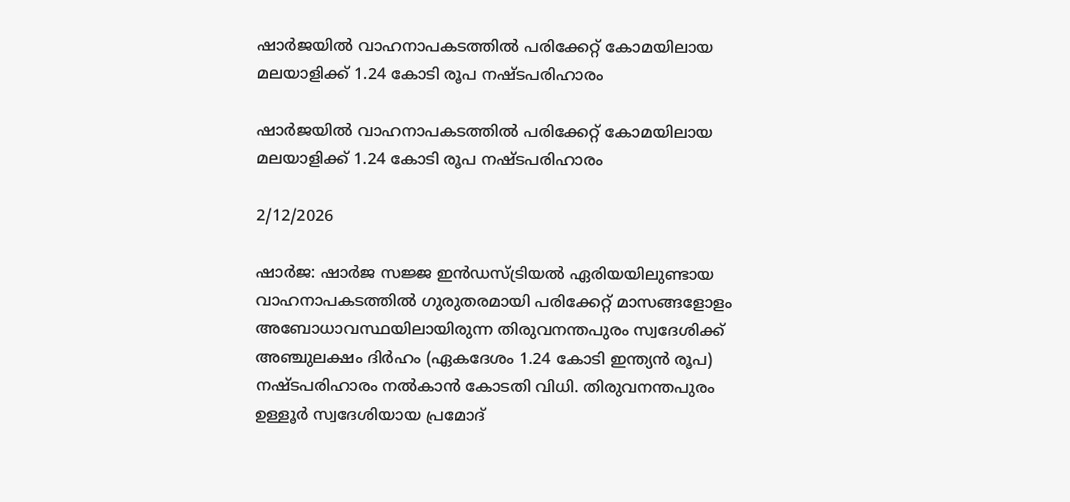ഷാർജയിൽ വാഹനാപകടത്തിൽ പരിക്കേറ്റ് കോമയിലായ മലയാളിക്ക് 1.24 കോടി രൂപ നഷ്ടപരിഹാരം

ഷാർജയിൽ വാഹനാപകടത്തിൽ പരിക്കേറ്റ് കോമയിലായ മലയാളിക്ക് 1.24 കോടി രൂപ നഷ്ടപരിഹാരം

2/12/2026

ഷാർജ: ഷാർജ സജ്ജ ഇൻഡസ്ട്രിയൽ ഏരിയയിലുണ്ടായ വാഹനാപകടത്തിൽ ഗുരുതരമായി പരിക്കേറ്റ് മാസങ്ങളോളം അബോധാവസ്ഥയിലായിരുന്ന തിരുവനന്തപുരം സ്വദേശിക്ക് അഞ്ചുലക്ഷം ദിർഹം (ഏകദേശം 1.24 കോടി ഇന്ത്യൻ രൂപ) നഷ്ടപരിഹാരം നൽകാൻ കോടതി വിധി. തിരുവനന്തപുരം ഉള്ളൂർ സ്വദേശിയായ പ്രമോദ്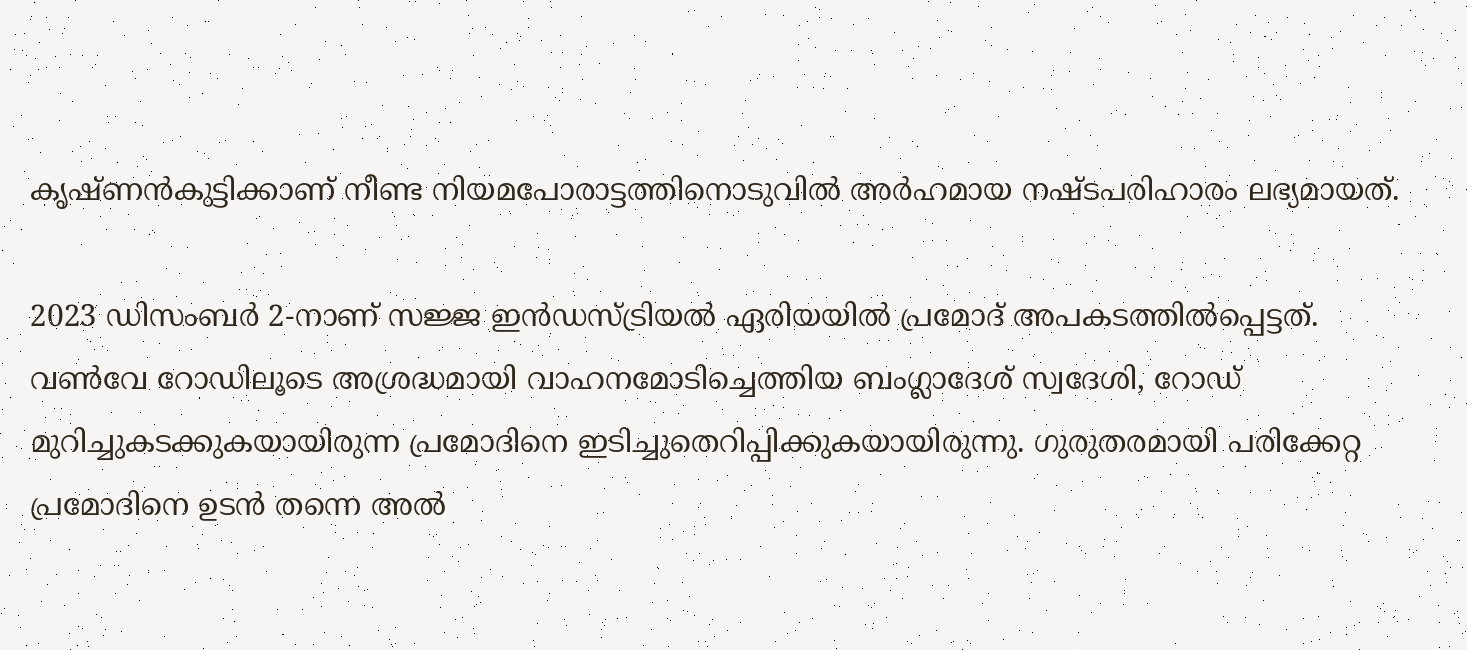കൃഷ്ണൻകുട്ടിക്കാണ് നീണ്ട നിയമപോരാട്ടത്തിനൊടുവിൽ അർഹമായ നഷ്ടപരിഹാരം ലഭ്യമായത്.

2023 ഡിസംബർ 2-നാണ് സജ്ജ ഇൻഡസ്ട്രിയൽ ഏരിയയിൽ പ്രമോദ് അപകടത്തിൽപ്പെട്ടത്. വൺവേ റോഡിലൂടെ അശ്രദ്ധമായി വാഹനമോടിച്ചെത്തിയ ബംഗ്ലാദേശ് സ്വദേശി, റോഡ് മുറിച്ചുകടക്കുകയായിരുന്ന പ്രമോദിനെ ഇടിച്ചുതെറിപ്പിക്കുകയായിരുന്നു. ഗുരുതരമായി പരിക്കേറ്റ പ്രമോദിനെ ഉടൻ തന്നെ അൽ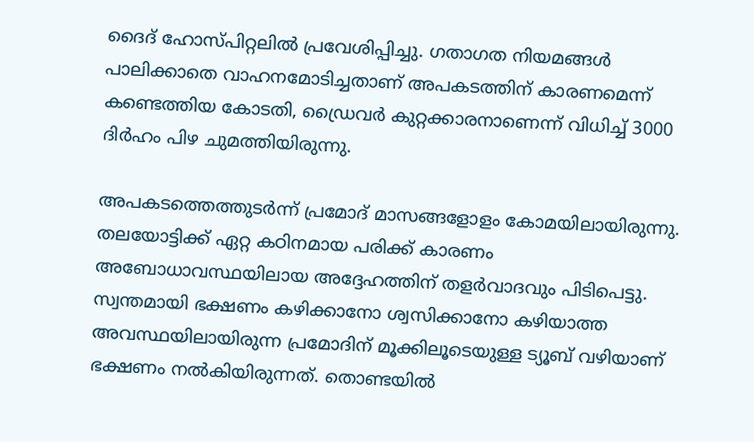ദൈദ് ഹോസ്പിറ്റലിൽ പ്രവേശിപ്പിച്ചു. ഗതാഗത നിയമങ്ങൾ പാലിക്കാതെ വാഹനമോടിച്ചതാണ് അപകടത്തിന് കാരണമെന്ന് കണ്ടെത്തിയ കോടതി, ഡ്രൈവർ കുറ്റക്കാരനാണെന്ന് വിധിച്ച് 3000 ദിർഹം പിഴ ചുമത്തിയിരുന്നു.

അപകടത്തെത്തുടർന്ന് പ്രമോദ് മാസങ്ങളോളം കോമയിലായിരുന്നു. തലയോട്ടിക്ക് ഏറ്റ കഠിനമായ പരിക്ക് കാരണം അബോധാവസ്ഥയിലായ അദ്ദേഹത്തിന് തളർവാദവും പിടിപെട്ടു. സ്വന്തമായി ഭക്ഷണം കഴിക്കാനോ ശ്വസിക്കാനോ കഴിയാത്ത അവസ്ഥയിലായിരുന്ന പ്രമോദിന് മൂക്കിലൂടെയുള്ള ട്യൂബ് വഴിയാണ് ഭക്ഷണം നൽകിയിരുന്നത്. തൊണ്ടയിൽ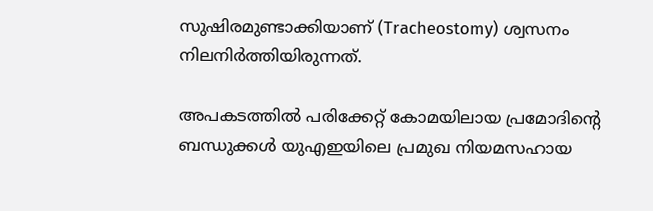സുഷിരമുണ്ടാക്കിയാണ് (Tracheostomy) ശ്വസനം നിലനിർത്തിയിരുന്നത്.

അപകടത്തിൽ പരിക്കേറ്റ് കോമയിലായ പ്രമോദിന്റെ ബന്ധുക്കൾ യുഎഇയിലെ പ്രമുഖ നിയമസഹായ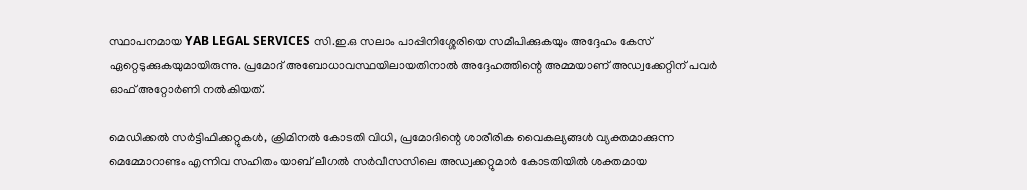സ്ഥാപനമായ YAB LEGAL SERVICES സി.ഇ.ഒ സലാം പാപ്പിനിശ്ശേരിയെ സമീപിക്കുകയും അദ്ദേഹം കേസ് ഏറ്റെടുക്കുകയുമായിരുന്നു. പ്രമോദ് അബോധാവസ്ഥയിലായതിനാൽ അദ്ദേഹത്തിന്റെ അമ്മയാണ് അഡ്വക്കേറ്റിന് പവർ ഓഫ് അറ്റോർണി നൽകിയത്.

മെഡിക്കൽ സർട്ടിഫിക്കറ്റുകൾ, ക്രിമിനൽ കോടതി വിധി, പ്രമോദിന്റെ ശാരീരിക വൈകല്യങ്ങൾ വ്യക്തമാക്കുന്ന മെമ്മോറാണ്ടം എന്നിവ സഹിതം യാബ് ലീഗല്‍ സര്‍വീസസിലെ അഡ്വക്കറ്റുമാര്‍ കോടതിയിൽ ശക്തമായ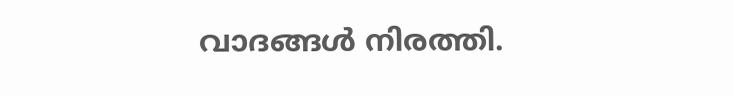വാദങ്ങൾ നിരത്തി.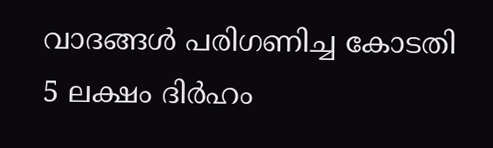വാദങ്ങൾ പരിഗണിച്ച കോടതി 5 ലക്ഷം ദിർഹം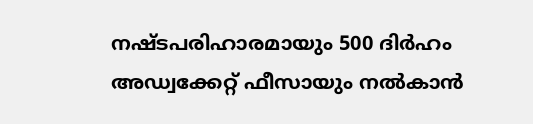നഷ്ടപരിഹാരമായും 500 ദിർഹം അഡ്വക്കേറ്റ് ഫീസായും നൽകാൻ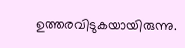ഉത്തരവിടുകയായിരുന്നു.